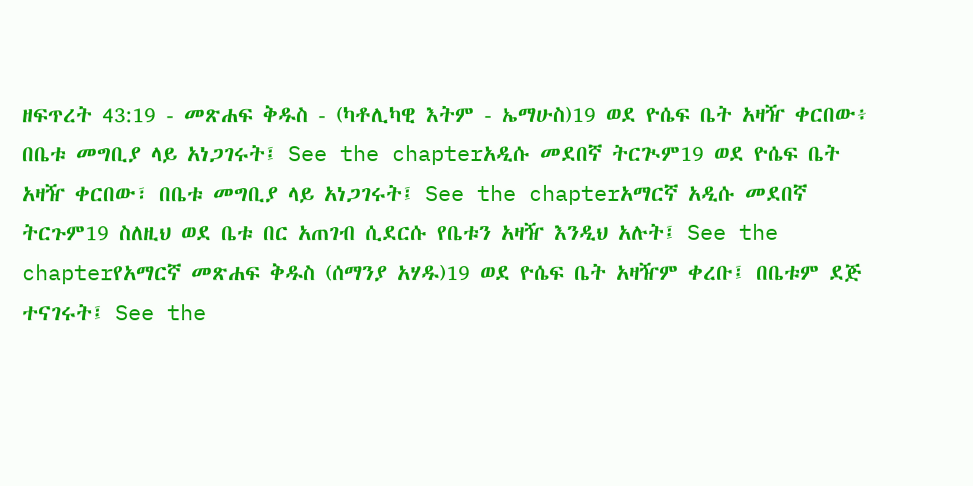ዘፍጥረት 43:19 - መጽሐፍ ቅዱስ - (ካቶሊካዊ እትም - ኤማሁስ)19 ወደ ዮሴፍ ቤት አዛዥ ቀርበው፥ በቤቱ መግቢያ ላይ አነጋገሩት፤ See the chapterአዲሱ መደበኛ ትርጒም19 ወደ ዮሴፍ ቤት አዛዥ ቀርበው፣ በቤቱ መግቢያ ላይ አነጋገሩት፤ See the chapterአማርኛ አዲሱ መደበኛ ትርጉም19 ስለዚህ ወደ ቤቱ በር አጠገብ ሲደርሱ የቤቱን አዛዥ እንዲህ አሉት፤ See the chapterየአማርኛ መጽሐፍ ቅዱስ (ሰማንያ አሃዱ)19 ወደ ዮሴፍ ቤት አዛዥም ቀረቡ፤ በቤቱም ደጅ ተናገሩት፤ See the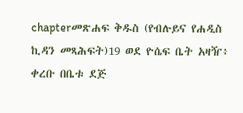chapterመጽሐፍ ቅዱስ (የብሉይና የሐዲስ ኪዳን መጻሕፍት)19 ወደ ዮሴፍ ቤት አዛዥ፥ ቀረቡ በቤቱ ደጅ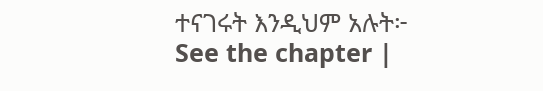ተናገሩት እንዲህም አሉት፦ See the chapter |